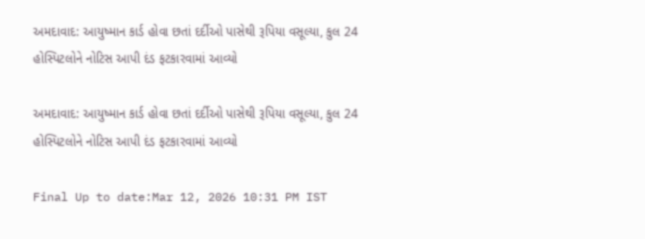અમદાવાદ: આયુષ્માન કાર્ડ હોવા છતાં દર્દીઓ પાસેથી રૂપિયા વસૂલ્યા, કુલ 24 હોસ્પિટલોને નોટિસ આપી દંડ ફટકારવામાં આવ્યો

અમદાવાદ: આયુષ્માન કાર્ડ હોવા છતાં દર્દીઓ પાસેથી રૂપિયા વસૂલ્યા, કુલ 24 હોસ્પિટલોને નોટિસ આપી દંડ ફટકારવામાં આવ્યો

Final Up to date:Mar 12, 2026 10:31 PM IST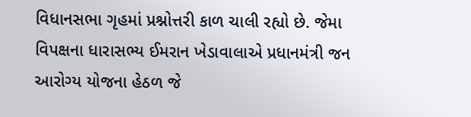વિધાનસભા ગૃહમાં પ્રશ્નોત્તરી કાળ ચાલી રહ્યો છે. જેમા વિપક્ષના ધારાસભ્ય ઈમરાન ખેડાવાલાએ પ્રધાનમંત્રી જન આરોગ્ય યોજના હેઠળ જે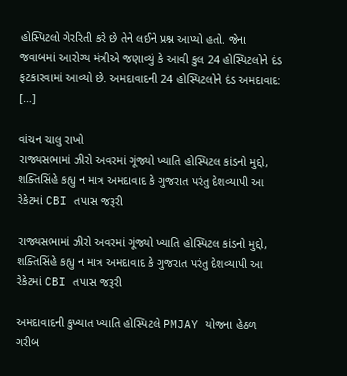હોસ્પિટલો ગેરરિતી કરે છે તેને લઈને પ્રશ્ન આપ્યો હતો. જેના જવાબમાં આરોગ્ય મંત્રીએ જણાવ્યું કે આવી કુલ 24 હોસ્પિટલોને દંડ ફટકારવામાં આવ્યો છે. અમદાવાદની 24 હોસ્પિટલોને દંડ અમદાવાદ: […]

વાંચન ચાલુ રાખો
રાજ્યસભામાં ઝીરો અવરમાં ગૂંજ્યો ખ્યાતિ હોસ્પિટલ કાંડનો મુદ્દો, શક્તિસિંહે કહ્યુ ન માત્ર અમદાવાદ કે ગુજરાત પરંતુ દેશવ્યાપી આ રેકેટમાં CBI તપાસ જરૂરી

રાજ્યસભામાં ઝીરો અવરમાં ગૂંજ્યો ખ્યાતિ હોસ્પિટલ કાંડનો મુદ્દો, શક્તિસિંહે કહ્યુ ન માત્ર અમદાવાદ કે ગુજરાત પરંતુ દેશવ્યાપી આ રેકેટમાં CBI તપાસ જરૂરી

અમદાવાદની કુખ્યાત ખ્યાતિ હોસ્પિટલે PMJAY યોજના હેઠળ ગરીબ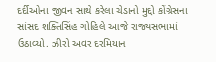દર્દીઓના જીવન સાથે કરેલા ચેડાનો મુદ્દો કોંગ્રેસના સાંસદ શક્તિસિંહ ગોહિલે આજે રાજ્યસભામાં ઉઠાવ્યો. ઝીરો અવર દરમિયાન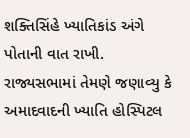શક્તિસિંહે ખ્યાતિકાંડ અંગે પોતાની વાત રાખી. રાજ્યસભામાં તેમણે જણાવ્યુ કે અમાદવાદની ખ્યાતિ હોસ્પિટલ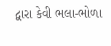દ્વારા કેવી ભલા-ભોળા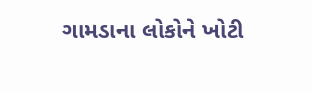ગામડાના લોકોને ખોટી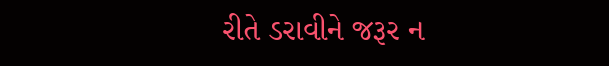રીતે ડરાવીને જરૂર ન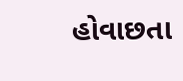હોવાછતા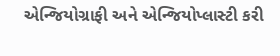એન્જિયોગ્રાફી અને એન્જિયોપ્લાસ્ટી કરી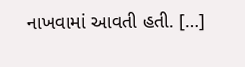નાખવામાં આવતી હતી. […]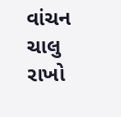વાંચન ચાલુ રાખો